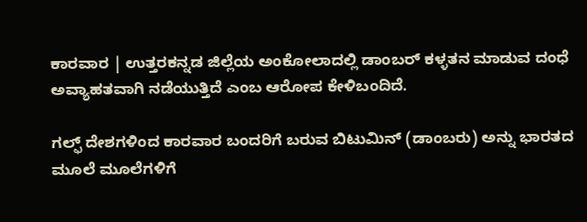ಕಾರವಾರ | ಉತ್ತರಕನ್ನಡ ಜಿಲ್ಲೆಯ ಅಂಕೋಲಾದಲ್ಲಿ ಡಾಂಬರ್ ಕಳ್ಳತನ ಮಾಡುವ ದಂಧೆ ಅವ್ಯಾಹತವಾಗಿ ನಡೆಯುತ್ತಿದೆ ಎಂಬ ಆರೋಪ ಕೇಳಿಬಂದಿದೆ.

ಗಲ್ಫ್ ದೇಶಗಳಿಂದ ಕಾರವಾರ ಬಂದರಿಗೆ ಬರುವ ಬಿಟುಮಿನ್ (ಡಾಂಬರು) ಅನ್ನು ಭಾರತದ ಮೂಲೆ ಮೂಲೆಗಳಿಗೆ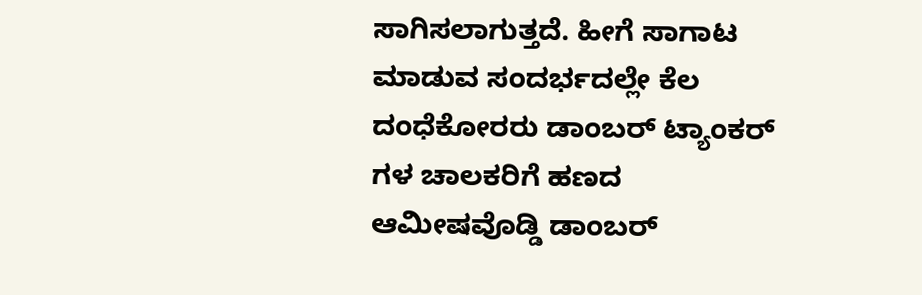ಸಾಗಿಸಲಾಗುತ್ತದೆ. ಹೀಗೆ ಸಾಗಾಟ ಮಾಡುವ ಸಂದರ್ಭದಲ್ಲೇ ಕೆಲ ದಂಧೆಕೋರರು ಡಾಂಬರ್ ಟ್ಯಾಂಕರ್ ಗಳ ಚಾಲಕರಿಗೆ ಹಣದ ಆಮೀಷವೊಡ್ಡಿ ಡಾಂಬರ್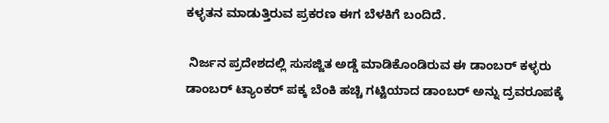ಕಳ್ಳತನ ಮಾಡುತ್ತಿರುವ ಪ್ರಕರಣ ಈಗ ಬೆಳಕಿಗೆ ಬಂದಿದೆ.

 ನಿರ್ಜನ ಪ್ರದೇಶದಲ್ಲಿ ಸುಸಜ್ಜಿತ ಅಡ್ಡೆ ಮಾಡಿಕೊಂಡಿರುವ ಈ ಡಾಂಬರ್ ಕಳ್ಳರು ಡಾಂಬರ್ ಟ್ಯಾಂಕರ್ ಪಕ್ಕ ಬೆಂಕಿ ಹಚ್ಚಿ ಗಟ್ಟಿಯಾದ ಡಾಂಬರ್ ಅನ್ನು ದ್ರವರೂಪಕ್ಕೆ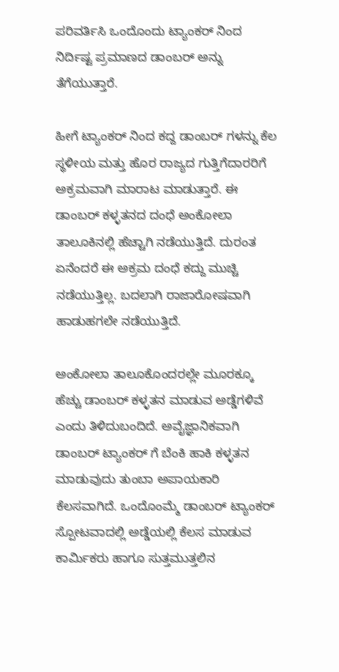ಪರಿವರ್ತಿಸಿ ಒಂದೊಂದು ಟ್ಯಾಂಕರ್ ನಿಂದ ನಿರ್ದಿಷ್ಟ ಪ್ರಮಾಣದ ಡಾಂಬರ್ ಅನ್ನು ತೆಗೆಯುತ್ತಾರೆ‌.

ಹೀಗೆ ಟ್ಯಾಂಕರ್ ನಿಂದ ಕದ್ದ ಡಾಂಬರ್ ಗಳನ್ನು ಕೆಲ ಸ್ಥಳೀಯ ಮತ್ತು ಹೊರ ರಾಜ್ಯದ ಗುತ್ತಿಗೆದಾರರಿಗೆ ಅಕ್ರಮವಾಗಿ ಮಾರಾಟ ಮಾಡುತ್ತಾರೆ. ಈ ಡಾಂಬರ್ ಕಳ್ಳತನ‌ದ ದಂಧೆ ಅಂಕೋಲಾ ತಾಲೂಕಿನಲ್ಲಿ ಹೆಚ್ಚಾಗಿ ನಡೆಯುತ್ತಿದೆ. ದುರಂತ ಏನೆಂದರೆ ಈ ಅಕ್ರಮ ದಂಧೆ ಕದ್ದು ಮುಚ್ಚಿ ನಡೆಯುತ್ತಿಲ್ಲ. ಬದಲಾಗಿ ರಾಜಾರೋಷವಾಗಿ ಹಾಡುಹಗಲೇ ನಡೆಯುತ್ತಿದೆ.

ಅಂಕೋಲಾ ತಾಲೂಕೊಂದರಲ್ಲೇ ಮೂರಕ್ಕೂ ಹೆಚ್ಚು ಡಾಂಬರ್ ಕಳ್ಳತನ ಮಾಡುವ ಅಡ್ಡೆಗಳಿವೆ ಎಂದು ತಿಳಿದುಬಂದಿದೆ. ಅವೈಜ್ಞಾನಿಕವಾಗಿ ಡಾಂಬರ್ ಟ್ಯಾಂಕರ್ ಗೆ ಬೆಂಕಿ ಹಾಕಿ ಕಳ್ಳತನ ಮಾಡುವುದು ತುಂಬಾ ಅಪಾಯಕಾರಿ ಕೆಲಸವಾಗಿದೆ. ಒಂದೊಂಮ್ಮೆ ಡಾಂಬರ್ ಟ್ಯಾಂಕರ್ ಸ್ಪೋಟವಾದಲ್ಲಿ ಅಡ್ಡೆಯಲ್ಲಿ ಕೆಲಸ ಮಾಡುವ ಕಾರ್ಮಿಕರು ಹಾಗೂ ಸುತ್ತಮುತ್ತಲಿನ‌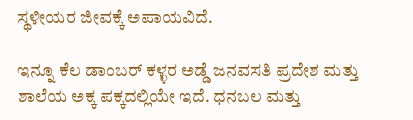ಸ್ಥಳೀಯರ ಜೀವಕ್ಕೆ ಅಪಾಯವಿದೆ.

ಇನ್ನೂ ಕೆಲ ಡಾಂಬರ್ ಕಳ್ಳರ ಅಡ್ಡೆ ಜನವಸತಿ ಪ್ರದೇಶ ಮತ್ತು ಶಾಲೆಯ ಅಕ್ಕ ಪಕ್ಕದಲ್ಲಿಯೇ ಇದೆ. ಧನಬಲ ಮತ್ತು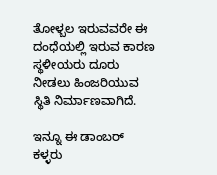ತೋಳ್ಬಲ ಇರುವವರೇ ಈ ದಂಧೆಯಲ್ಲಿ ಇರುವ ಕಾರಣ ಸ್ಥಳೀಯರು ದೂರು ನೀಡಲು ಹಿಂಜರಿಯುವ ಸ್ಥಿತಿ ನಿರ್ಮಾಣವಾಗಿದೆ.

ಇನ್ನೂ ಈ ಡಾಂಬರ್ ಕಳ್ಳರು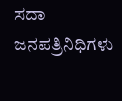ಸದಾ ಜನಪತ್ರಿನಿಧಿಗಳು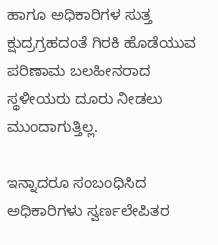ಹಾಗೂ ಅಧಿಕಾರಿಗಳ ಸುತ್ತ ಕ್ಷುದ್ರಗ್ರಹದಂತೆ ಗಿರಕಿ ಹೊಡೆಯುವ ಪರಿಣಾಮ ಬಲಹೀನರಾದ ಸ್ಥಳೀಯರು ದೂರು ನೀಡಲು ಮುಂದಾಗುತ್ತಿಲ್ಲ.

ಇನ್ನಾದರೂ ಸಂಬಂಧಿಸಿದ ಅಧಿಕಾರಿಗಳು ಸ್ವರ್ಣಲೇಪಿತರ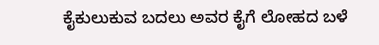ಕೈಕುಲುಕುವ ಬದಲು ಅವರ ಕೈಗೆ ಲೋಹದ ಬಳೆ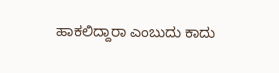ಹಾಕಲಿದ್ದಾರಾ ಎಂಬುದು ಕಾದು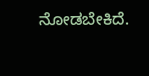ನೋಡಬೇಕಿದೆ.